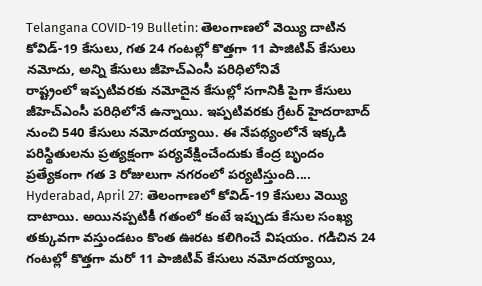Telangana COVID-19 Bulletin: తెలంగాణలో వెయ్యి దాటిన కోవిడ్-19 కేసులు, గత 24 గంటల్లో కొత్తగా 11 పాజిటివ్ కేసులు నమోదు, అన్ని కేసులు జీహెచ్ఎంసీ పరిధిలోనివే
రాష్ట్రంలో ఇప్పటివరకు నమోదైన కేసుల్లో సగానికి పైగా కేసులు జీహెచ్ఎంసీ పరిధిలోనే ఉన్నాయి. ఇప్పటివరకు గ్రేటర్ హైదరాబాద్ నుంచి 540 కేసులు నమోదయ్యాయి. ఈ నేపథ్యంలోనే ఇక్కడి పరిస్థితులను ప్రత్యక్షంగా పర్యవేక్షించేందుకు కేంద్ర బృందం ప్రత్యేకంగా గత 3 రోజులుగా నగరంలో పర్యటిస్తుంది....
Hyderabad, April 27: తెలంగాణలో కోవిడ్-19 కేసులు వెయ్యి దాటాయి. అయినప్పటికీ గతంలో కంటే ఇప్పుడు కేసుల సంఖ్య తక్కువగా వస్తుండటం కొంత ఊరట కలిగించే విషయం. గడిచిన 24 గంటల్లో కొత్తగా మరో 11 పాజిటివ్ కేసులు నమోదయ్యాయి,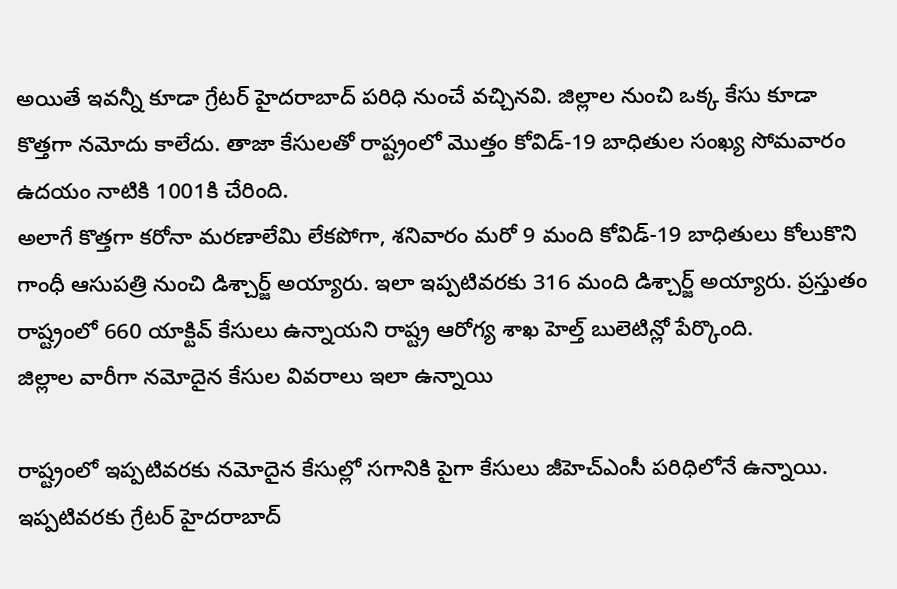అయితే ఇవన్నీ కూడా గ్రేటర్ హైదరాబాద్ పరిధి నుంచే వచ్చినవి. జిల్లాల నుంచి ఒక్క కేసు కూడా కొత్తగా నమోదు కాలేదు. తాజా కేసులతో రాష్ట్రంలో మొత్తం కోవిడ్-19 బాధితుల సంఖ్య సోమవారం ఉదయం నాటికి 1001కి చేరింది.
అలాగే కొత్తగా కరోనా మరణాలేమి లేకపోగా, శనివారం మరో 9 మంది కోవిడ్-19 బాధితులు కోలుకొని గాంధీ ఆసుపత్రి నుంచి డిశ్చార్జ్ అయ్యారు. ఇలా ఇప్పటివరకు 316 మంది డిశ్చార్జ్ అయ్యారు. ప్రస్తుతం రాష్ట్రంలో 660 యాక్టివ్ కేసులు ఉన్నాయని రాష్ట్ర ఆరోగ్య శాఖ హెల్త్ బులెటిన్లో పేర్కొంది.
జిల్లాల వారీగా నమోదైన కేసుల వివరాలు ఇలా ఉన్నాయి

రాష్ట్రంలో ఇప్పటివరకు నమోదైన కేసుల్లో సగానికి పైగా కేసులు జీహెచ్ఎంసీ పరిధిలోనే ఉన్నాయి. ఇప్పటివరకు గ్రేటర్ హైదరాబాద్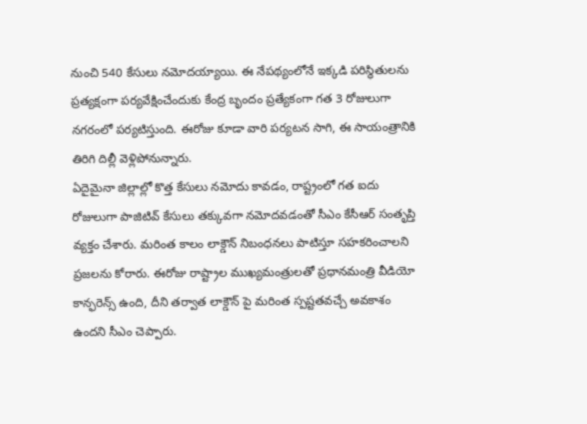నుంచి 540 కేసులు నమోదయ్యాయి. ఈ నేపథ్యంలోనే ఇక్కడి పరిస్థితులను ప్రత్యక్షంగా పర్యవేక్షించేందుకు కేంద్ర బృందం ప్రత్యేకంగా గత 3 రోజులుగా నగరంలో పర్యటిస్తుంది. ఈరోజు కూడా వారి పర్యటన సాగి, ఈ సాయంత్రానికి తిరిగి దిల్లీ వెళ్లిపోనున్నారు.
ఏదైమైనా జిల్లాల్లో కొత్త కేసులు నమోదు కావడం, రాష్ట్రంలో గత ఐదు రోజులుగా పాజిటివ్ కేసులు తక్కువగా నమోదవడంతో సీఎం కేసీఆర్ సంతృప్తి వ్యక్తం చేశారు. మరింత కాలం లాక్డౌన్ నిబంధనలు పాటిస్తూ సహకరించాలని ప్రజలను కోరారు. ఈరోజు రాష్ట్రాల ముఖ్యమంత్రులతో ప్రధానమంత్రి వీడియో కాన్ఫరెన్స్ ఉంది, దీని తర్వాత లాక్డౌన్ పై మరింత స్పష్టతవచ్చే అవకాశం ఉందని సీఎం చెప్పారు.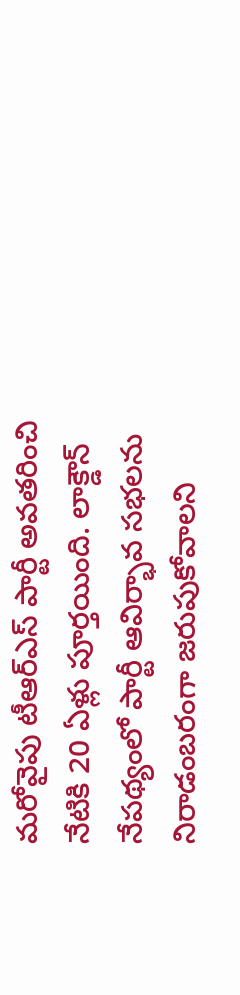మరోవైపు టీఆర్ఎస్ పార్టీ అవతరించి నేటికి 20 ఏళ్లు పూర్తయింది. లాక్డౌన్ నేపథ్యంలో పార్టీ ఆవిర్భావ సభలను నిరాడంబరంగా జరుపుకోవాలని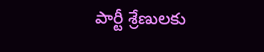పార్టీ శ్రేణులకు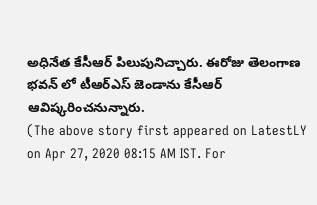అధినేత కేసీఆర్ పిలుపునిచ్చారు. ఈరోజు తెలంగాణ భవన్ లో టీఆర్ఎస్ జెండాను కేసీఆర్ ఆవిష్కరించనున్నారు.
(The above story first appeared on LatestLY on Apr 27, 2020 08:15 AM IST. For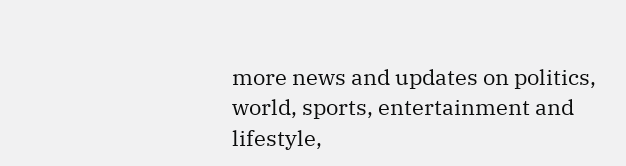more news and updates on politics, world, sports, entertainment and lifestyle,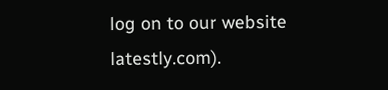log on to our website latestly.com).